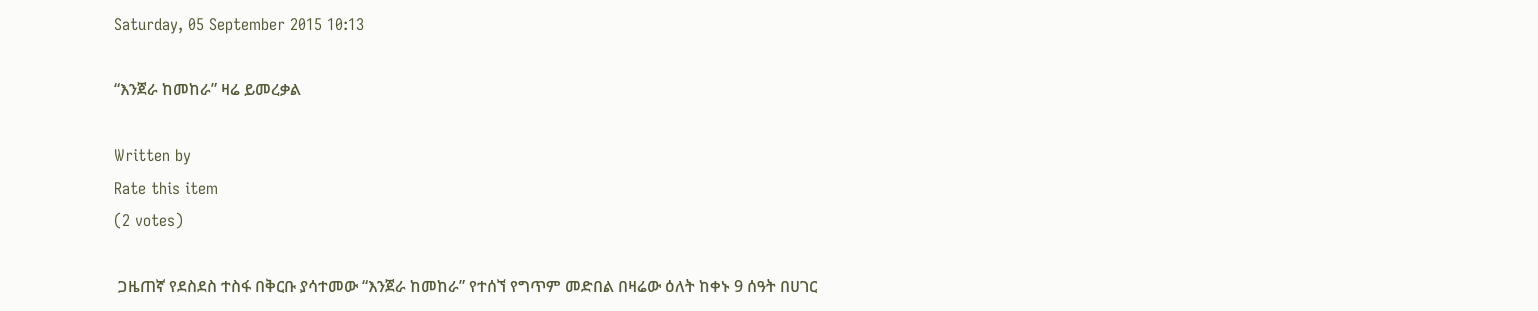Saturday, 05 September 2015 10:13

“እንጀራ ከመከራ” ዛሬ ይመረቃል

Written by
Rate this item
(2 votes)

 ጋዜጠኛ የደስደስ ተስፋ በቅርቡ ያሳተመው “እንጀራ ከመከራ” የተሰኘ የግጥም መድበል በዛሬው ዕለት ከቀኑ 9 ሰዓት በሀገር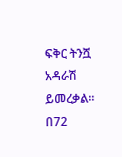ፍቅር ትንሿ አዳራሽ ይመረቃል፡፡ በ72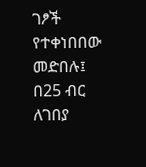ገፆች የተቀነበበው መድበሉ፤ በ25 ብር ለገበያ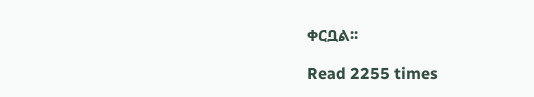ቀርቧል፡፡

Read 2255 times